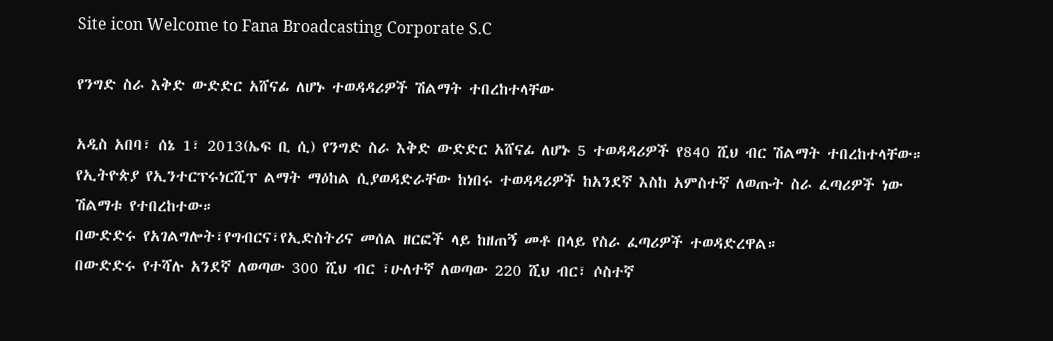Site icon Welcome to Fana Broadcasting Corporate S.C

የንግድ ስራ እቅድ ውድድር አሸናፊ ለሆኑ ተወዳዳሪዎች ሽልማት ተበረከተላቸው

አዲስ አበባ፣ ሰኔ 1፣ 2013(ኤፍ ቢ ሲ) የንግድ ስራ እቅድ ውድድር አሸናፊ ለሆኑ 5 ተወዳዳሪዎች የ840 ሺህ ብር ሽልማት ተበረከተላቸው።
የኢትዮጵያ የኢንተርፕሩነርሺፕ ልማት ማዕከል ሲያወዳድራቸው ከነበሩ ተወዳዳሪዎች ከአንደኛ እስከ አምስተኛ ለወጡት ስራ ፈጣሪዎች ነው ሽልማቱ የተበረከተው።
በውድድሩ የአገልግሎት፣የግብርና፣የኢድስትሪና መሰል ዘርፎች ላይ ከዘጠኝ መቶ በላይ የስራ ፈጣሪዎች ተወዳድረዋል።
በውድድሩ የተሻሉ አንደኛ ለወጣው 300 ሺህ ብር ፣ሁለተኛ ለወጣው 220 ሺህ ብር፣ ሶስተኛ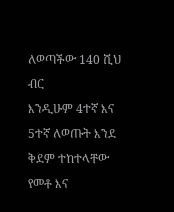ለወጣችው 140 ሺህ ብር
እንዲሁም 4ተኛ እና 5ተኛ ለወጡት እንደ ቅደም ተከተላቸው የመቶ እና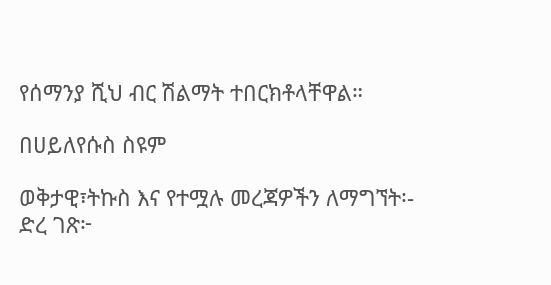የሰማንያ ሺህ ብር ሽልማት ተበርክቶላቸዋል።

በሀይለየሱስ ስዩም

ወቅታዊ፣ትኩስ እና የተሟሉ መረጃዎችን ለማግኘት፡-
ድረ ገጽ፦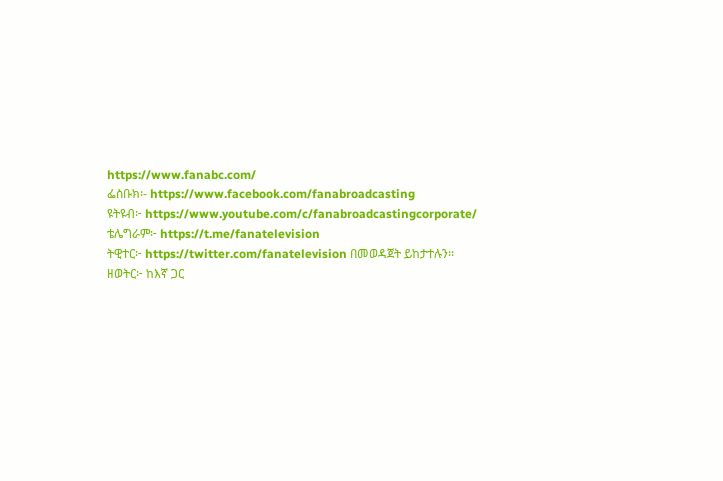https://www.fanabc.com/
ፌስቡክ፡- https://www.facebook.com/fanabroadcasting
ዩትዩብ፦ https://www.youtube.com/c/fanabroadcastingcorporate/
ቴሌግራም፦ https://t.me/fanatelevision
ትዊተር፦ https://twitter.com/fanatelevision በመወዳጀት ይከታተሉን፡፡
ዘወትር፦ ከእኛ ጋር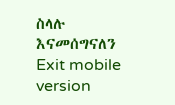ስላሉ እናመሰግናለን
Exit mobile version